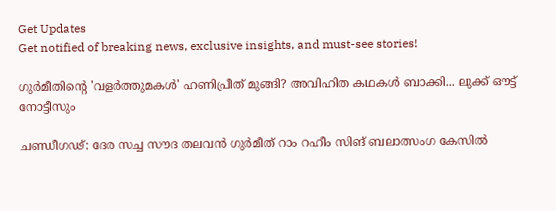Get Updates
Get notified of breaking news, exclusive insights, and must-see stories!

ഗുര്‍മീതിന്റെ 'വളർത്തുമകൾ' ഹണിപ്രീത് മുങ്ങി? അവിഹിത കഥകൾ ബാക്കി... ലുക്ക് ഔട്ട് നോട്ടീസും

ചണ്ഡീഗഢ്: ദേര സച്ച സൗദ തലവന്‍ ഗുര്‍മീത് റാം റഹീം സിങ് ബലാത്സംഗ കേസില്‍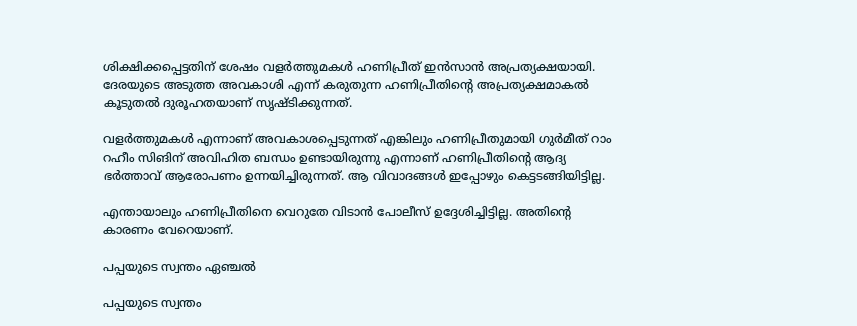ശിക്ഷിക്കപ്പെട്ടതിന് ശേഷം വളര്‍ത്തുമകള്‍ ഹണിപ്രീത് ഇന്‍സാന്‍ അപ്രത്യക്ഷയായി. ദേരയുടെ അടുത്ത അവകാശി എന്ന് കരുതുന്ന ഹണിപ്രീതിന്റെ അപ്രത്യക്ഷമാകല്‍ കൂടുതല്‍ ദുരൂഹതയാണ് സൃഷ്ടിക്കുന്നത്.

വളര്‍ത്തുമകള്‍ എന്നാണ് അവകാശപ്പെടുന്നത് എങ്കിലും ഹണിപ്രീതുമായി ഗുര്‍മീത് റാം റഹീം സിങിന് അവിഹിത ബന്ധം ഉണ്ടായിരുന്നു എന്നാണ് ഹണിപ്രീതിന്റെ ആദ്യ ഭര്‍ത്താവ് ആരോപണം ഉന്നയിച്ചിരുന്നത്. ആ വിവാദങ്ങള്‍ ഇപ്പോഴും കെട്ടടങ്ങിയിട്ടില്ല.

എന്തായാലും ഹണിപ്രീതിനെ വെറുതേ വിടാന്‍ പോലീസ് ഉദ്ദേശിച്ചിട്ടില്ല. അതിന്റെ കാരണം വേറെയാണ്.

പപ്പയുടെ സ്വന്തം ഏഞ്ചല്‍

പപ്പയുടെ സ്വന്തം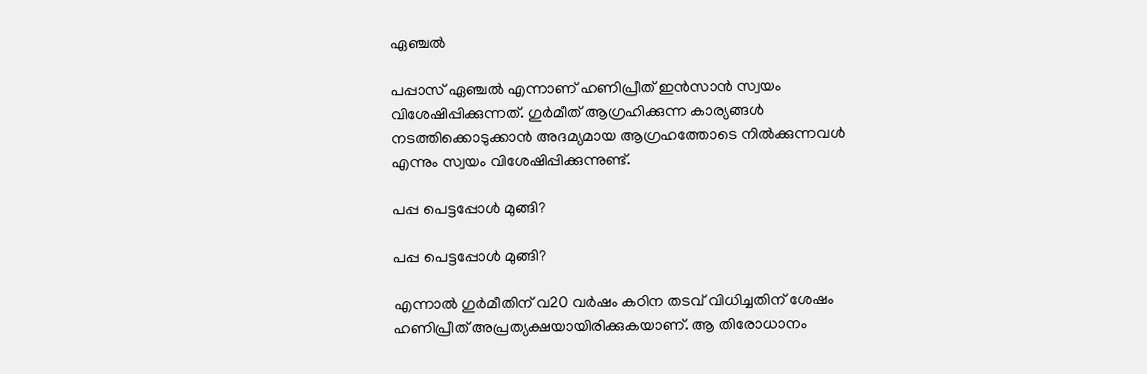ഏഞ്ചല്‍

പപ്പാസ് ഏഞ്ചല്‍ എന്നാണ് ഹണിപ്രീത് ഇന്‍സാന്‍ സ്വയം വിശേഷിപ്പിക്കുന്നത്. ഗുര്‍മീത് ആഗ്രഹിക്കുന്ന കാര്യങ്ങള്‍ നടത്തിക്കൊടുക്കാന്‍ അദമ്യമായ ആഗ്രഹത്തോടെ നില്‍ക്കുന്നവള്‍ എന്നും സ്വയം വിശേഷിപ്പിക്കുന്നുണ്ട്.

പപ്പ പെട്ടപ്പോള്‍ മുങ്ങി?

പപ്പ പെട്ടപ്പോള്‍ മുങ്ങി?

എന്നാല്‍ ഗുര്‍മീതിന് വ20 വര്‍ഷം കഠിന തടവ് വിധിച്ചതിന് ശേഷം ഹണിപ്രീത് അപ്രത്യക്ഷയായിരിക്കുകയാണ്. ആ തിരോധാനം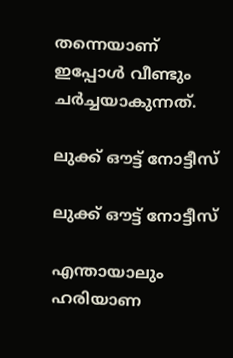തന്നെയാണ് ഇപ്പോള്‍ വീണ്ടും ചര്‍ച്ചയാകുന്നത്.

ലുക്ക് ഔട്ട് നോട്ടീസ്

ലുക്ക് ഔട്ട് നോട്ടീസ്

എന്തായാലും ഹരിയാണ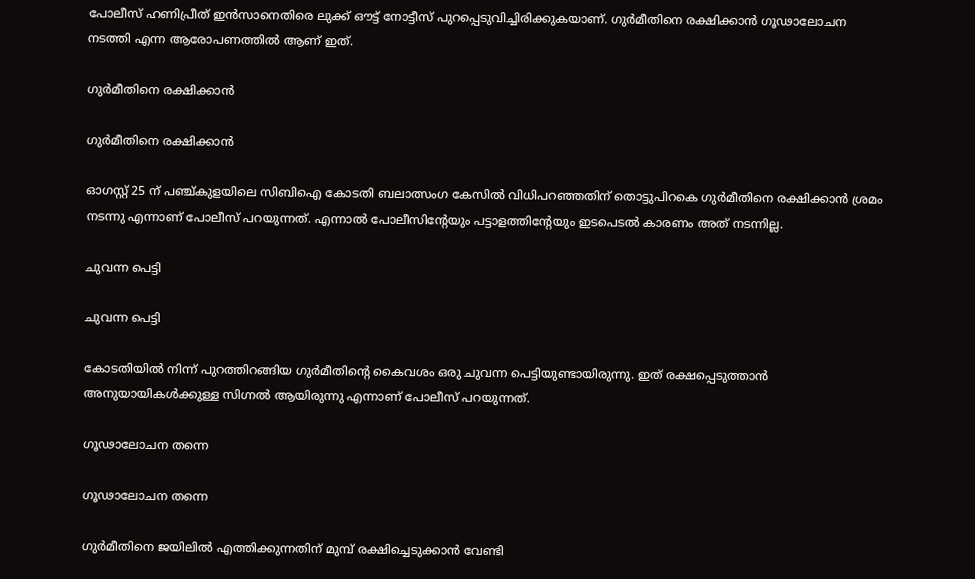പോലീസ് ഹണിപ്രീത് ഇന്‍സാനെതിരെ ലുക്ക് ഔട്ട് നോട്ടീസ് പുറപ്പെടുവിച്ചിരിക്കുകയാണ്. ഗുര്‍മീതിനെ രക്ഷിക്കാന്‍ ഗൂഢാലോചന നടത്തി എന്ന ആരോപണത്തില്‍ ആണ് ഇത്.

ഗുര്‍മീതിനെ രക്ഷിക്കാന്‍

ഗുര്‍മീതിനെ രക്ഷിക്കാന്‍

ഓഗസ്റ്റ് 25 ന് പഞ്ച്കുളയിലെ സിബിഐ കോടതി ബലാത്സംഗ കേസില്‍ വിധിപറഞ്ഞതിന് തൊട്ടുപിറകെ ഗുര്‍മീതിനെ രക്ഷിക്കാന്‍ ശ്രമം നടന്നു എന്നാണ് പോലീസ് പറയുന്നത്. എന്നാല്‍ പോലീസിന്റേയും പട്ടാളത്തിന്റേയും ഇടപെടല്‍ കാരണം അത് നടന്നില്ല.

ചുവന്ന പെട്ടി

ചുവന്ന പെട്ടി

കോടതിയില്‍ നിന്ന് പുറത്തിറങ്ങിയ ഗുര്‍മീതിന്റെ കൈവശം ഒരു ചുവന്ന പെട്ടിയുണ്ടായിരുന്നു. ഇത് രക്ഷപ്പെടുത്താന്‍ അനുയായികള്‍ക്കുള്ള സിഗ്നല്‍ ആയിരുന്നു എന്നാണ് പോലീസ് പറയുന്നത്.

ഗൂഢാലോചന തന്നെ

ഗൂഢാലോചന തന്നെ

ഗുര്‍മീതിനെ ജയിലില്‍ എത്തിക്കുന്നതിന് മുമ്പ് രക്ഷിച്ചെടുക്കാന്‍ വേണ്ടി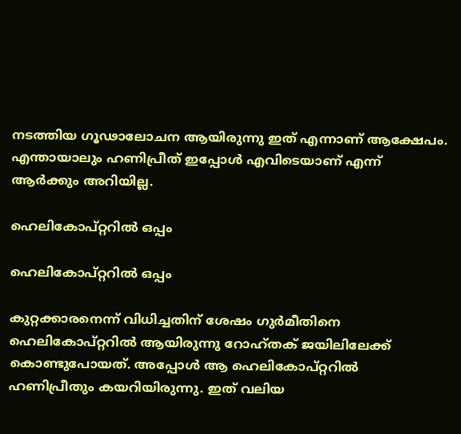നടത്തിയ ഗൂഢാലോചന ആയിരുന്നു ഇത് എന്നാണ് ആക്ഷേപം. എന്തായാലും ഹണിപ്രീത് ഇപ്പോള്‍ എവിടെയാണ് എന്ന് ആര്‍ക്കും അറിയില്ല.

ഹെലികോപ്റ്ററില്‍ ഒപ്പം

ഹെലികോപ്റ്ററില്‍ ഒപ്പം

കുറ്റക്കാരനെന്ന് വിധിച്ചതിന് ശേഷം ഗുര്‍മീതിനെ ഹെലികോപ്റ്ററില്‍ ആയിരുന്നു റോഹ്തക് ജയിലിലേക്ക് കൊണ്ടുപോയത്. അപ്പോള്‍ ആ ഹെലികോപ്റ്ററില്‍ ഹണിപ്രീതും കയറിയിരുന്നു. ഇത് വലിയ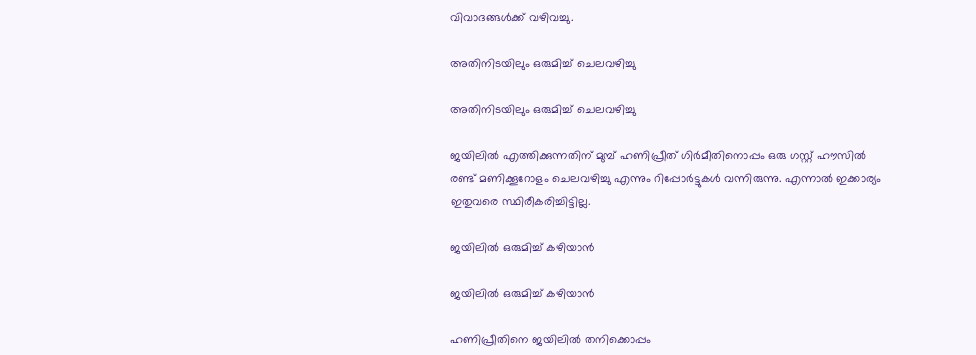വിവാദങ്ങള്‍ക്ക് വഴിവച്ചു.

അതിനിടയിലും ഒരുമിച്ച് ചെലവഴിച്ചു

അതിനിടയിലും ഒരുമിച്ച് ചെലവഴിച്ചു

ജയിലില്‍ എത്തിക്കുന്നതിന് മുമ്പ് ഹണിപ്രീത് ഗിര്‍മീതിനൊപ്പം ഒരു ഗസ്റ്റ് ഹൗസില്‍ രണ്ട് മണിക്കൂറോളം ചെലവഴിച്ചു എന്നും റിപ്പോര്‍ട്ടുകള്‍ വന്നിരുന്നു. എന്നാല്‍ ഇക്കാര്യം ഇതുവരെ സ്ഥിരീകരിച്ചിട്ടില്ല.

ജയിലില്‍ ഒരുമിച്ച് കഴിയാന്‍

ജയിലില്‍ ഒരുമിച്ച് കഴിയാന്‍

ഹണിപ്രീതിനെ ജയിലില്‍ തനിക്കൊപ്പം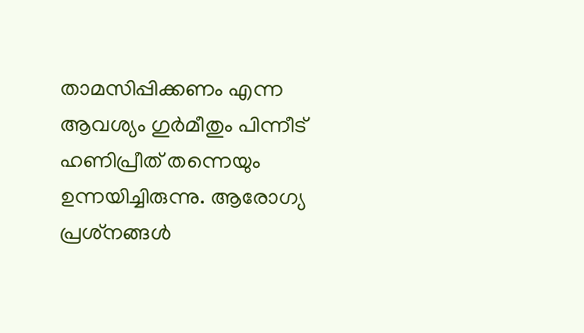താമസിപ്പിക്കണം എന്ന ആവശ്യം ഗുര്‍മീതും പിന്നീട് ഹണിപ്രീത് തന്നെയും ഉന്നയിച്ചിരുന്നു. ആരോഗ്യ പ്രശ്‌നങ്ങള്‍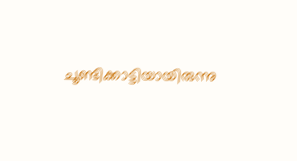ചൂണ്ടിക്കാട്ടിയായിരുന്നു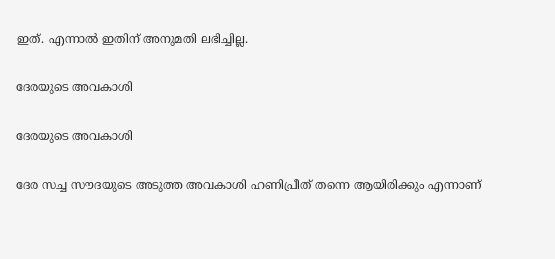ഇത്. എന്നാല്‍ ഇതിന് അനുമതി ലഭിച്ചില്ല.

ദേരയുടെ അവകാശി

ദേരയുടെ അവകാശി

ദേര സച്ച സൗദയുടെ അടുത്ത അവകാശി ഹണിപ്രീത് തന്നെ ആയിരിക്കും എന്നാണ്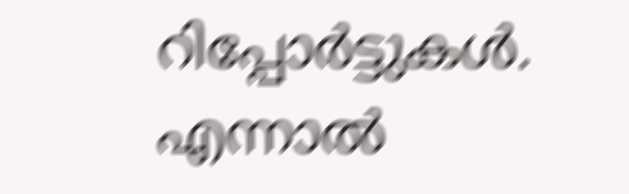റിപ്പോര്‍ട്ടുകള്‍. എന്നാല്‍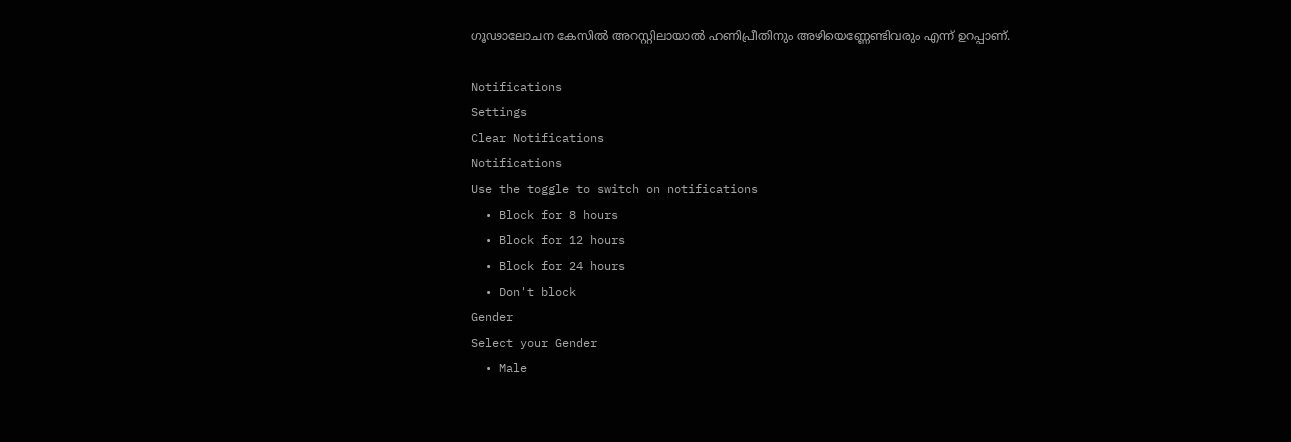ഗൂഢാലോചന കേസില്‍ അറസ്റ്റിലായാല്‍ ഹണിപ്രീതിനും അഴിയെണ്ണേണ്ടിവരും എന്ന് ഉറപ്പാണ്.

Notifications
Settings
Clear Notifications
Notifications
Use the toggle to switch on notifications
  • Block for 8 hours
  • Block for 12 hours
  • Block for 24 hours
  • Don't block
Gender
Select your Gender
  • Male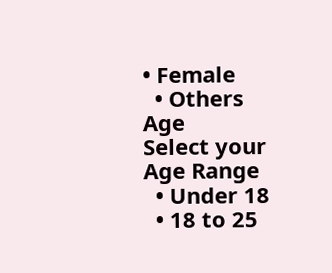• Female
  • Others
Age
Select your Age Range
  • Under 18
  • 18 to 25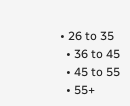• 26 to 35
  • 36 to 45
  • 45 to 55
  • 55+